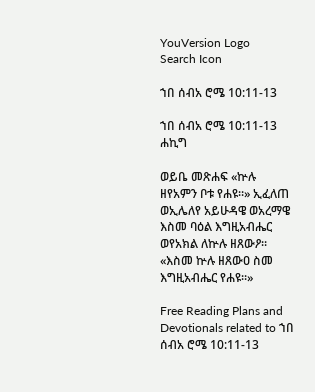YouVersion Logo
Search Icon

ኀበ ሰብአ ሮሜ 10:11-13

ኀበ ሰብአ ሮሜ 10:11-13 ሐኪግ

ወይቤ መጽሐፍ «ኵሉ ዘየአምን ቦቱ የሐዩ።» ኢፈለጠ ወኢሌለየ አይሁዳዌ ወአረማዌ እስመ ባዕል እግዚአብሔር ወየአክል ለኵሉ ዘጸውዖ። «እስመ ኵሉ ዘጸውዐ ስመ እግዚአብሔር የሐዩ።»

Free Reading Plans and Devotionals related to ኀበ ሰብአ ሮሜ 10:11-13